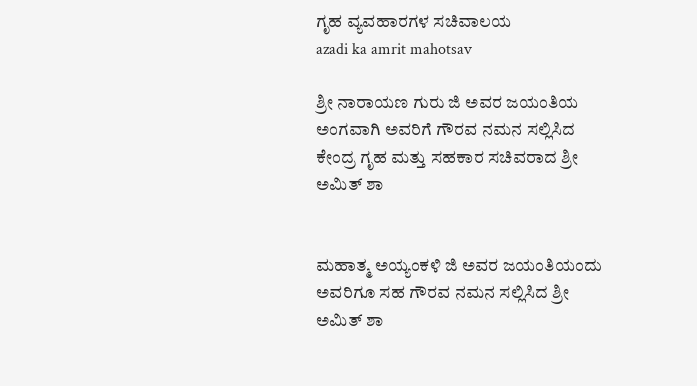ಗೃಹ ವ್ಯವಹಾರಗಳ ಸಚಿವಾಲಯ
azadi ka amrit mahotsav

ಶ್ರೀ ನಾರಾಯಣ ಗುರು ಜಿ ಅವರ ಜಯಂತಿಯ ಅಂಗವಾಗಿ ಅವರಿಗೆ ಗೌರವ ನಮನ ಸಲ್ಲಿಸಿದ ಕೇಂದ್ರ ಗೃಹ ಮತ್ತು ಸಹಕಾರ ಸಚಿವರಾದ ಶ್ರೀ ಅಮಿತ್ ಶಾ


ಮಹಾತ್ಮ ಅಯ್ಯಂಕಳಿ ಜಿ ಅವರ ಜಯಂತಿಯಂದು ಅವರಿಗೂ ಸಹ ಗೌರವ ನಮನ ಸಲ್ಲಿಸಿದ ಶ್ರೀ ಅಮಿತ್ ಶಾ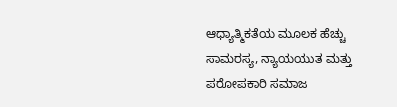ಆಧ್ಯಾತ್ಮಿಕತೆಯ ಮೂಲಕ ಹೆಚ್ಚು ಸಾಮರಸ್ಯ, ನ್ಯಾಯಯುತ ಮತ್ತು ಪರೋಪಕಾರಿ ಸಮಾಜ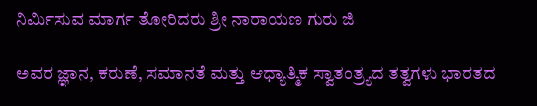ನಿರ್ಮಿಸುವ ಮಾರ್ಗ ತೋರಿದರು ಶ್ರೀ ನಾರಾಯಣ ಗುರು ಜಿ

ಅವರ ಜ್ಞಾನ, ಕರುಣೆ, ಸಮಾನತೆ ಮತ್ತು ಆಧ್ಯಾತ್ಮಿಕ ಸ್ವಾತಂತ್ರ್ಯದ ತತ್ವಗಳು ಭಾರತದ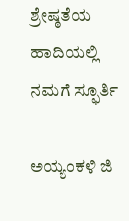ಶ್ರೇಷ್ಠತೆಯ ಹಾದಿಯಲ್ಲಿ ನಮಗೆ ಸ್ಫೂರ್ತಿ

ಅಯ್ಯಂಕಳಿ ಜಿ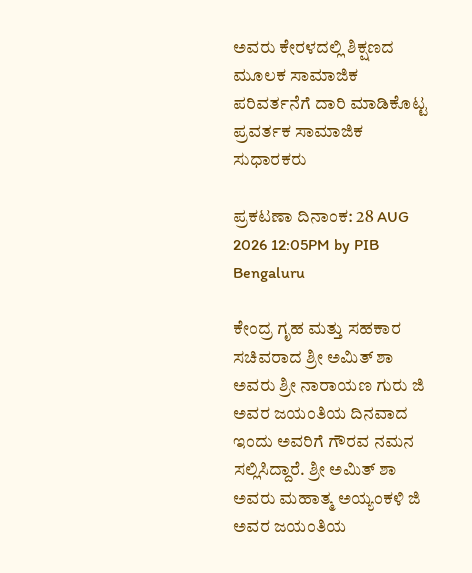ಅವರು ಕೇರಳದಲ್ಲಿ ಶಿಕ್ಷಣದ ಮೂಲಕ ಸಾಮಾಜಿಕ ಪರಿವರ್ತನೆಗೆ ದಾರಿ ಮಾಡಿಕೊಟ್ಟ ಪ್ರವರ್ತಕ ಸಾಮಾಜಿಕ ಸುಧಾರಕರು

ಪ್ರಕಟಣಾ ದಿನಾಂಕ: 28 AUG 2026 12:05PM by PIB Bengaluru

ಕೇಂದ್ರ ಗೃಹ ಮತ್ತು ಸಹಕಾರ ಸಚಿವರಾದ ಶ್ರೀ ಅಮಿತ್ ಶಾ ಅವರು ಶ್ರೀ ನಾರಾಯಣ ಗುರು ಜಿ ಅವರ ಜಯಂತಿಯ ದಿನವಾದ ಇಂದು ಅವರಿಗೆ ಗೌರವ ನಮನ ಸಲ್ಲಿಸಿದ್ದಾರೆ. ಶ್ರೀ ಅಮಿತ್ ಶಾ ಅವರು ಮಹಾತ್ಮ ಅಯ್ಯಂಕಳಿ ಜಿ ಅವರ ಜಯಂತಿಯ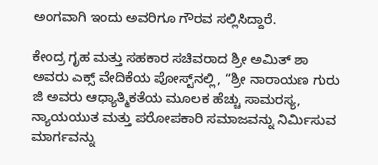ಅಂಗವಾಗಿ ಇಂದು ಅವರಿಗೂ ಗೌರವ ಸಲ್ಲಿಸಿದ್ದಾರೆ.

ಕೇಂದ್ರ ಗೃಹ ಮತ್ತು ಸಹಕಾರ ಸಚಿವರಾದ ಶ್ರೀ ಅಮಿತ್ ಶಾ ಅವರು ಎಕ್ಸ್ ವೇದಿಕೆಯ ಪೋಸ್ಟ್‌ನಲ್ಲಿ, “ಶ್ರೀ ನಾರಾಯಣ ಗುರು ಜಿ ಅವರು ಆಧ್ಯಾತ್ಮಿಕತೆಯ ಮೂಲಕ ಹೆಚ್ಚು ಸಾಮರಸ್ಯ, ನ್ಯಾಯಯುತ ಮತ್ತು ಪರೋಪಕಾರಿ ಸಮಾಜವನ್ನು ನಿರ್ಮಿಸುವ ಮಾರ್ಗವನ್ನು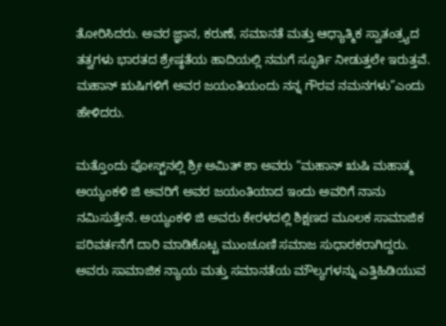ತೋರಿಸಿದರು. ಅವರ ಜ್ಞಾನ, ಕರುಣೆ, ಸಮಾನತೆ ಮತ್ತು ಆಧ್ಯಾತ್ಮಿಕ ಸ್ವಾತಂತ್ರ್ಯದ ತತ್ವಗಳು ಭಾರತದ ಶ್ರೇಷ್ಠತೆಯ ಹಾದಿಯಲ್ಲಿ ನಮಗೆ ಸ್ಫೂರ್ತಿ ನೀಡುತ್ತಲೇ ಇರುತ್ತವೆ. ಮಹಾನ್ ಋಷಿಗಳಿಗೆ ಅವರ ಜಯಂತಿಯಂದು ನನ್ನ ಗೌರವ ನಮನಗಳು”ಎಂದು ಹೇಳಿದರು.

ಮತ್ತೊಂದು ಪೋಸ್ಟ್‌ನಲ್ಲಿ ಶ್ರೀ ಅಮಿತ್ ಶಾ ಅವರು “ಮಹಾನ್ ಋಷಿ ಮಹಾತ್ಮ ಅಯ್ಯಂಕಳಿ ಜಿ ಅವರಿಗೆ ಅವರ ಜಯಂತಿಯಾದ ಇಂದು ಅವರಿಗೆ ನಾನು ನಮಿಸುತ್ತೇನೆ. ಅಯ್ಯಂಕಳಿ ಜಿ ಅವರು ಕೇರಳದಲ್ಲಿ ಶಿಕ್ಷಣದ ಮೂಲಕ ಸಾಮಾಜಿಕ ಪರಿವರ್ತನೆಗೆ ದಾರಿ ಮಾಡಿಕೊಟ್ಟ ಮುಂಚೂಣಿ ಸಮಾಜ ಸುಧಾರಕರಾಗಿದ್ದರು. ಅವರು ಸಾಮಾಜಿಕ ನ್ಯಾಯ ಮತ್ತು ಸಮಾನತೆಯ ಮೌಲ್ಯಗಳನ್ನು ಎತ್ತಿಹಿಡಿಯುವ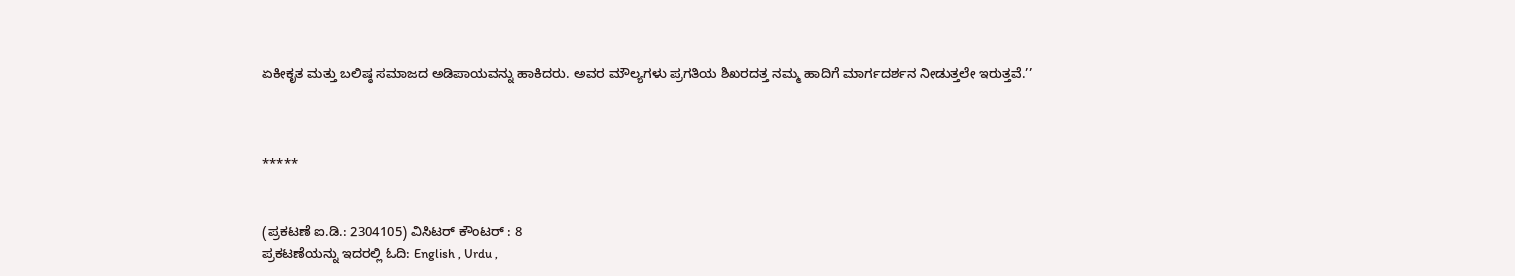ಏಕೀಕೃತ ಮತ್ತು ಬಲಿಷ್ಠ ಸಮಾಜದ ಅಡಿಪಾಯವನ್ನು ಹಾಕಿದರು. ಅವರ ಮೌಲ್ಯಗಳು ಪ್ರಗತಿಯ ಶಿಖರದತ್ತ ನಮ್ಮ ಹಾದಿಗೆ ಮಾರ್ಗದರ್ಶನ ನೀಡುತ್ತಲೇ ಇರುತ್ತವೆ.’’



*****


(ಪ್ರಕಟಣೆ ಐ.ಡಿ.: 2304105) ವಿಸಿಟರ್ ಕೌಂಟರ್ : 8
ಪ್ರಕಟಣೆಯನ್ನು ಇದರಲ್ಲಿ ಓದಿ: English , Urdu ,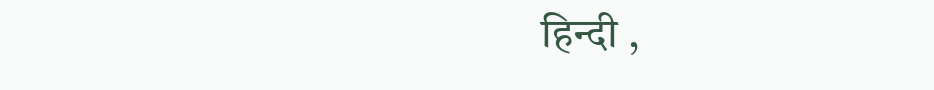हिन्दी ,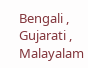Bengali , Gujarati , Malayalam